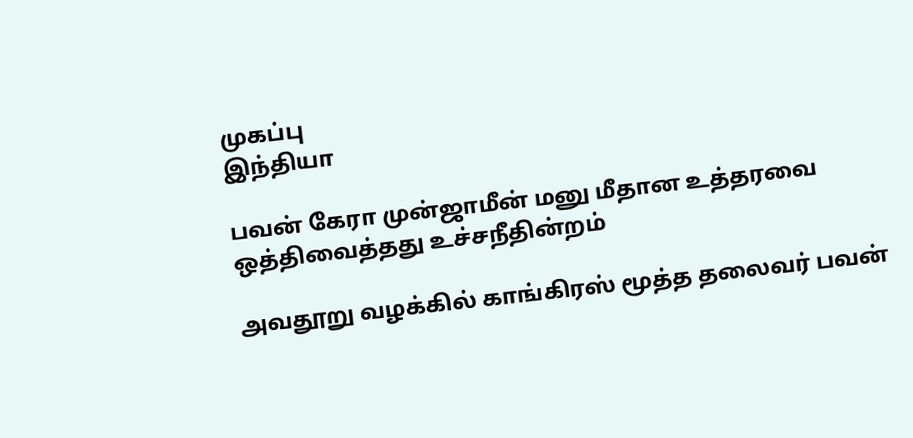முகப்பு
இந்தியா

பவன் கேரா முன்ஜாமீன் மனு மீதான உத்தரவை ஒத்திவைத்தது உச்சநீதின்றம்

அவதூறு வழக்கில் காங்கிரஸ் மூத்த தலைவர் பவன்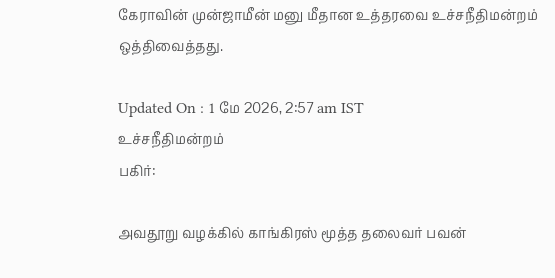கேராவின் முன்ஜாமீன் மனு மீதான உத்தரவை உச்சநீதிமன்றம் ஒத்திவைத்தது.

Updated On : 1 மே 2026, 2:57 am IST
உச்சநீதிமன்றம்
பகிர்:

அவதூறு வழக்கில் காங்கிரஸ் மூத்த தலைவர் பவன்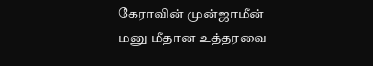கேராவின் முன்ஜாமீன் மனு மீதான உத்தரவை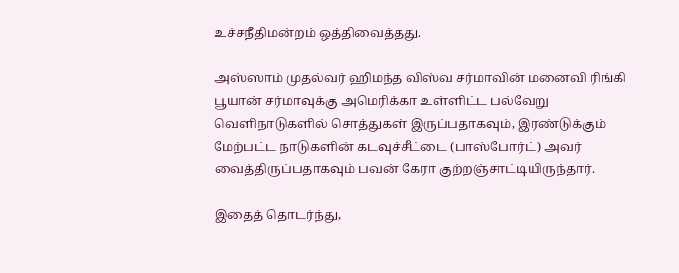உச்சநீதிமன்றம் ஒத்திவைத்தது.

அஸ்ஸாம் முதல்வர் ஹிமந்த விஸ்வ சர்மாவின் மனைவி ரிங்கி பூயான் சர்மாவுக்கு அமெரிக்கா உள்ளிட்ட பல்வேறு வெளிநாடுகளில் சொத்துகள் இருப்பதாகவும், இரண்டுக்கும் மேற்பட்ட நாடுகளின் கடவுச்சீட்டை (பாஸ்போர்ட்) அவர் வைத்திருப்பதாகவும் பவன் கேரா குற்றஞ்சாட்டியிருந்தார்.

இதைத் தொடர்ந்து,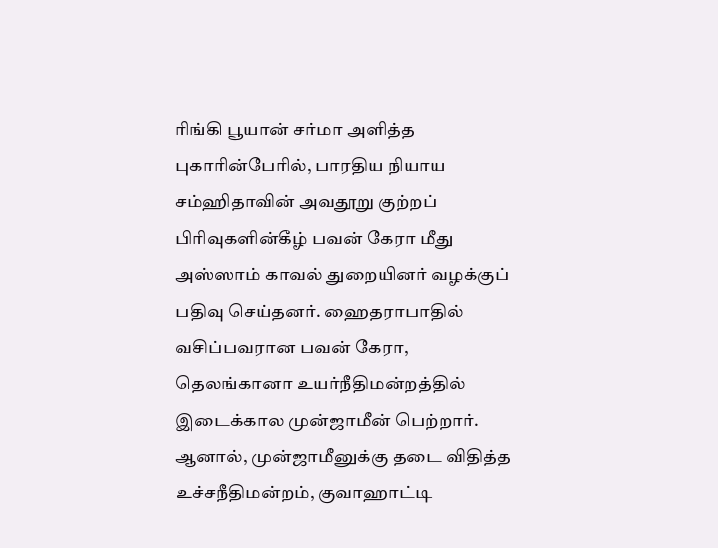ரிங்கி பூயான் சர்மா அளித்த புகாரின்பேரில், பாரதிய நியாய சம்ஹிதாவின் அவதூறு குற்றப் பிரிவுகளின்கீழ் பவன் கேரா மீது அஸ்ஸாம் காவல் துறையினர் வழக்குப் பதிவு செய்தனர். ஹைதராபாதில் வசிப்பவரான பவன் கேரா, தெலங்கானா உயர்நீதிமன்றத்தில் இடைக்கால முன்ஜாமீன் பெற்றார். ஆனால், முன்ஜாமீனுக்கு தடை விதித்த உச்சநீதிமன்றம், குவாஹாட்டி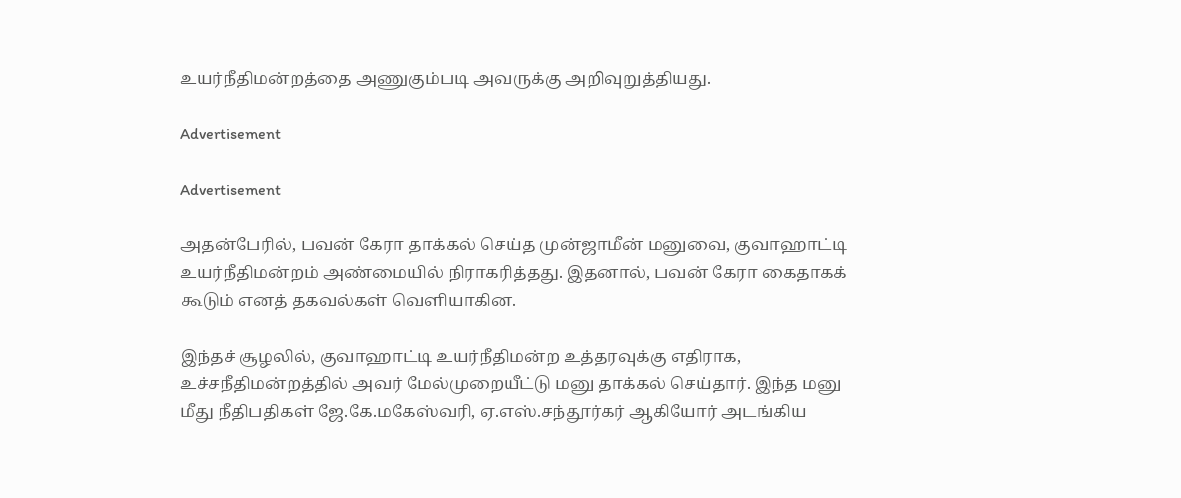உயர்நீதிமன்றத்தை அணுகும்படி அவருக்கு அறிவுறுத்தியது.

Advertisement

Advertisement

அதன்பேரில், பவன் கேரா தாக்கல் செய்த முன்ஜாமீன் மனுவை, குவாஹாட்டி உயர்நீதிமன்றம் அண்மையில் நிராகரித்தது. இதனால், பவன் கேரா கைதாகக் கூடும் எனத் தகவல்கள் வெளியாகின.

இந்தச் சூழலில், குவாஹாட்டி உயர்நீதிமன்ற உத்தரவுக்கு எதிராக, உச்சநீதிமன்றத்தில் அவர் மேல்முறையீட்டு மனு தாக்கல் செய்தார். இந்த மனு மீது நீதிபதிகள் ஜே.கே.மகேஸ்வரி, ஏ.எஸ்.சந்தூர்கர் ஆகியோர் அடங்கிய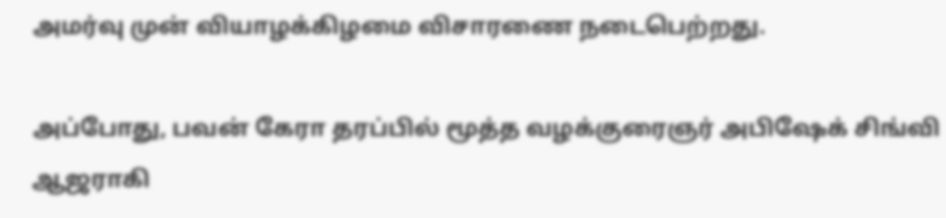அமர்வு முன் வியாழக்கிழமை விசாரணை நடைபெற்றது.

அப்போது, பவன் கேரா தரப்பில் மூத்த வழக்குரைஞர் அபிஷேக் சிங்வி ஆஜராகி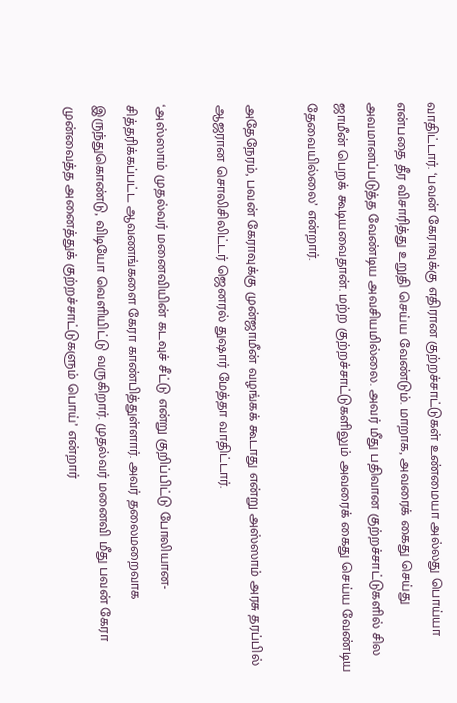வாதிட்டார். ‘பவன் கேராவுக்கு எதிரான குற்றச்சாட்டுகள் உண்மையா அல்லது பொய்யா என்பதை தீர விசாரித்து உறுதி செய்ய வேண்டும். மாறாக, அவரைக் கைது செய்து அவமானப்படுத்த வேண்டிய அவசியமில்லை. அவர் மீது பதிவான குற்றச்சாட்டுகளில் சில ஜாமீன் பெறக் கூடியவைதான். மற்ற குற்றச்சாட்டுகளிலும் அவரைக் கைது செய்ய வேண்டிய தேவையில்லை’ என்றார்.

அதேநேரம், பவன் கேராவுக்கு முன்ஜாமீன் வழங்கக் கூடாது என்று அஸ்ஸாம் அரசு தரப்பில் ஆஜரான சொலிசிலிட்டர் ஜெனரல் துஷார் மேத்தா வாதிட்டார்.

‘அஸ்ஸாம் முதல்வர் மனைவியின் கடவுச் சீட்டு என்று குறிப்பிட்டு போலியான-சித்தரிக்கப்பட்ட ஆவணங்களை கேரா காண்பித்துள்ளார். அவர் தலைமறைவாக இருந்துகொண்டு, விடியோ வெளியிட்டு வருகிறார். முதல்வர் மனைவி மீது பவன் கேரா முன்வைத்த அனைத்துக் குற்றச்சாட்டுகளும் பொய்’ என்றார்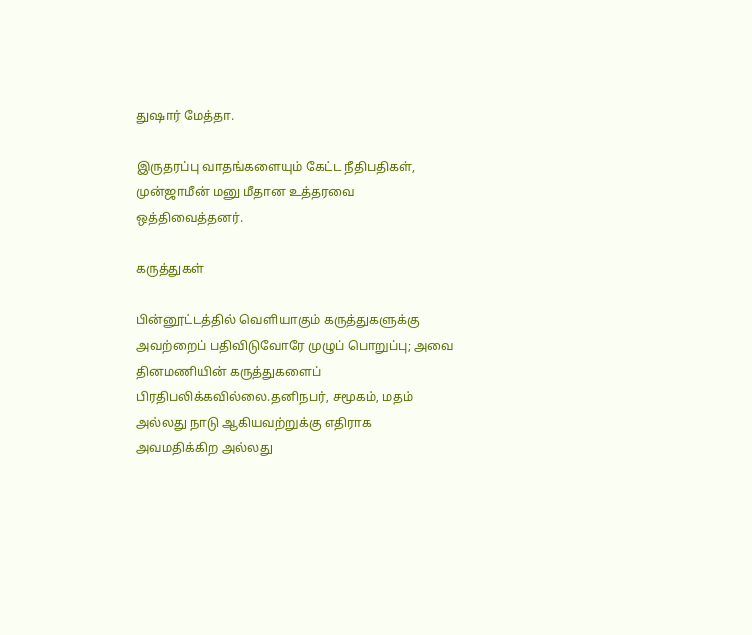துஷார் மேத்தா.

இருதரப்பு வாதங்களையும் கேட்ட நீதிபதிகள், முன்ஜாமீன் மனு மீதான உத்தரவை ஒத்திவைத்தனர்.

கருத்துகள்

பின்னூட்டத்தில் வெளியாகும் கருத்துகளுக்கு அவற்றைப் பதிவிடுவோரே முழுப் பொறுப்பு; அவை தினமணியின் கருத்துகளைப் பிரதிபலிக்கவில்லை.தனிநபர், சமூகம், மதம் அல்லது நாடு ஆகியவற்றுக்கு எதிராக அவமதிக்கிற அல்லது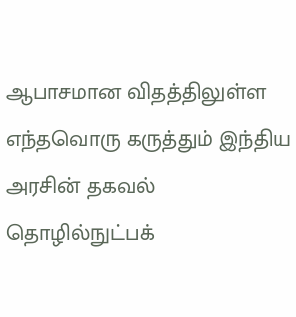ஆபாசமான விதத்திலுள்ள எந்தவொரு கருத்தும் இந்திய அரசின் தகவல் தொழில்நுட்பக்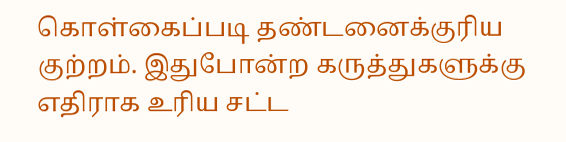கொள்கைப்படி தண்டனைக்குரிய குற்றம். இதுபோன்ற கருத்துகளுக்கு எதிராக உரிய சட்ட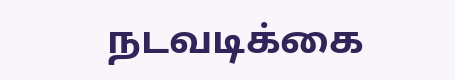நடவடிக்கை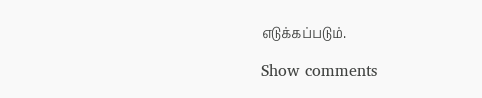எடுக்கப்படும்.

Show comments